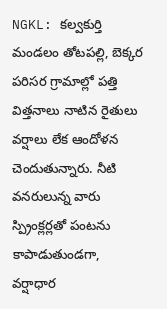NGKL: కల్వకుర్తి మండలం తోటపల్లి, బెక్కర పరిసర గ్రామాల్లో పత్తి విత్తనాలు నాటిన రైతులు వర్షాలు లేక ఆందోళన చెందుతున్నారు. నీటి వనరులున్న వారు స్ప్రింక్లర్లతో పంటను కాపాడుతుండగా, వర్షాధార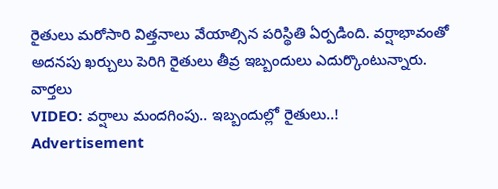రైతులు మరోసారి విత్తనాలు వేయాల్సిన పరిస్థితి ఏర్పడింది. వర్షాభావంతో అదనపు ఖర్చులు పెరిగి రైతులు తీవ్ర ఇబ్బందులు ఎదుర్కొంటున్నారు.
వార్తలు
VIDEO: వర్షాలు మందగింపు.. ఇబ్బందుల్లో రైతులు..!
Advertisement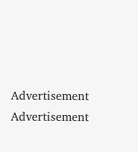Advertisement
Advertisement